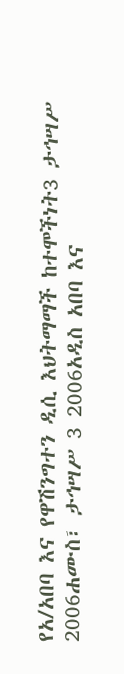የአ/አበባ እና የዋሽንግተን ዲሲ እህትማማች ከተሞችነት3 ታኅሣሥ 2006ሐሙስ፣ ታኅሣሥ 3 2006አዲስ አበባ እና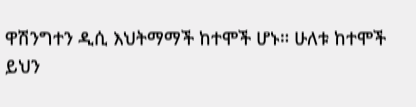ዋሽንግተን ዲሲ እህትማማች ከተሞች ሆኑ። ሁለቱ ከተሞች ይህን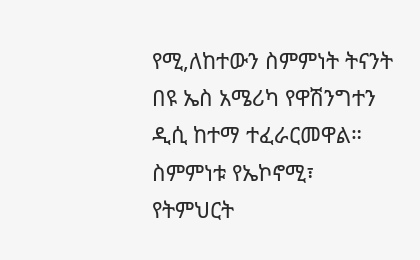የሚ,ለከተውን ስምምነት ትናንት በዩ ኤስ አሜሪካ የዋሽንግተን ዲሲ ከተማ ተፈራርመዋል። ስምምነቱ የኤኮኖሚ፣ የትምህርት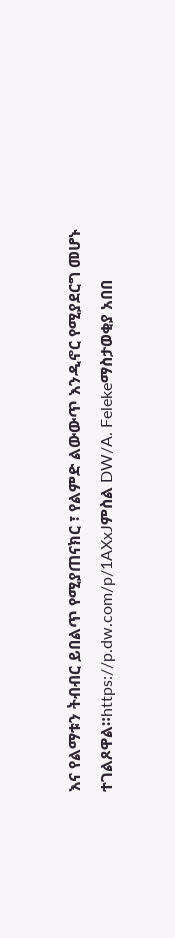እና የልማቱን ትብብር ይበልጥ የሚያጠናክር ፣ የልምድ ልውውጥ እንዲኖር የሚያደርግ መሆኑ ተገልጾዋል።https://p.dw.com/p/1AXxJምስል DW/A. Felekeማስታወቂያ አበበ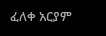ፈለቀ አርያም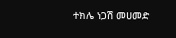ተክሌ ነጋሽ መሀመድ